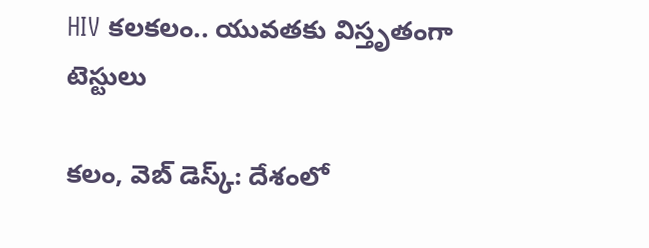HIV కలకలం.. యువతకు విస్తృతంగా టెస్టులు

కలం, వెబ్ డెస్క్: దేశంలో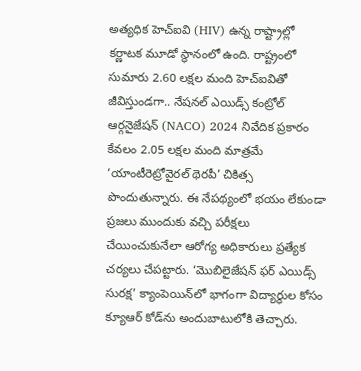అత్యధిక హెచ్‌ఐవి (HIV) ఉన్న రాష్ట్రాల్లో కర్ణాటక మూడో స్థానంలో ఉంది. రాష్ట్రంలో సుమారు 2.60 లక్షల మంది హెచ్‌ఐవితో జీవిస్తుండగా.. నేషనల్ ఎయిడ్స్ కంట్రోల్ ఆర్గనైజేషన్ (NACO) 2024 నివేదిక ప్రకారం కేవలం 2.05 లక్షల మంది మాత్రమే ‘యాంటీరెట్రోవైరల్ థెరపీ’ చికిత్స పొందుతున్నారు. ఈ నేపథ్యంలో భయం లేకుండా ప్రజలు ముందుకు వచ్చి పరీక్షలు చేయించుకునేలా ఆరోగ్య అధికారులు ప్రత్యేక చర్యలు చేపట్టారు. ‘మొబిలైజేషన్ ఫర్ ఎయిడ్స్ సురక్ష’ క్యాంపెయిన్‌లో భాగంగా విద్యార్థుల కోసం క్యూఆర్ కోడ్‌ను అందుబాటులోకి తెచ్చారు.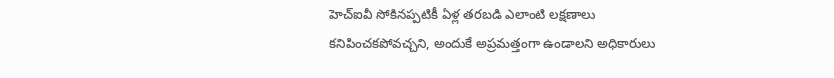హెచ్‌ఐవీ సోకినప్పటికీ ఏళ్ల తరబడి ఎలాంటి లక్షణాలు కనిపించకపోవచ్చని, అందుకే అప్రమత్తంగా ఉండాలని అధికారులు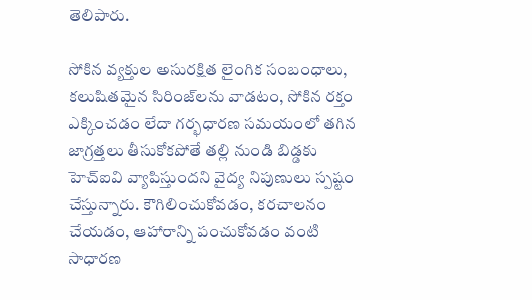తెలిపారు.

సోకిన వ్యక్తుల అసురక్షిత లైంగిక సంబంధాలు, కలుషితమైన సిరింజ్‌లను వాడటం, సోకిన రక్తం ఎక్కించడం లేదా గర్భధారణ సమయంలో తగిన జాగ్రత్తలు తీసుకోకపోతే తల్లి నుండి బిడ్డకు హెచ్‌ఐవి వ్యాపిస్తుందని వైద్య నిపుణులు స్పష్టం చేస్తున్నారు. కౌగిలించుకోవడం, కరచాలనం చేయడం, ఆహారాన్ని పంచుకోవడం వంటి సాధారణ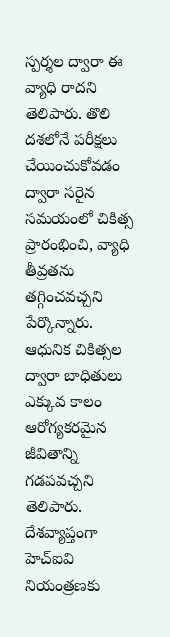స్పర్శల ద్వారా ఈ వ్యాధి రాదని తెలిపారు. తొలి దశలోనే పరీక్షలు చేయించుకోవడం ద్వారా సరైన సమయంలో చికిత్స ప్రారంభించి, వ్యాధి తీవ్రతను తగ్గించవచ్చని పేర్కొన్నారు. ఆధునిక చికిత్సల ద్వారా బాధితులు ఎక్కువ కాలం ఆరోగ్యకరమైన జీవితాన్ని గడపవచ్చని తెలిపారు. దేశవ్యాప్తంగా హెచ్‌ఐవి నియంత్రణకు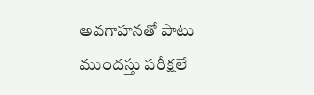అవగాహనతో పాటు ముందస్తు పరీక్షలే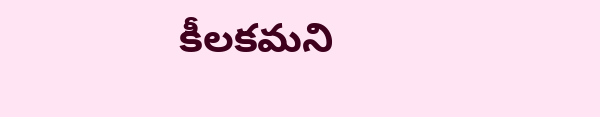కీలకమని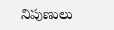నిపుణులు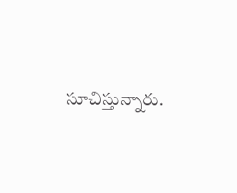సూచిస్తున్నారు.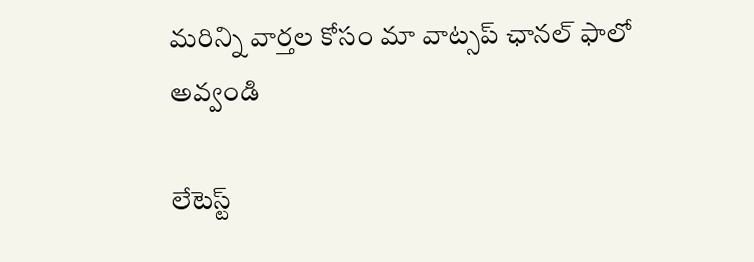మ‌రిన్ని వార్త‌ల కోసం మా వాట్స‌ప్ ఛాన‌ల్ ఫాలో అవ్వండి

లేటెస్ట్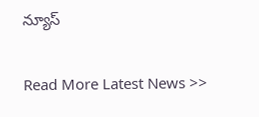న్యూస్‌

Read More Latest News >>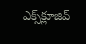ఎక్స్‌క్లూజివ్‌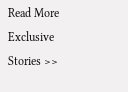Read More Exclusive Stories >>